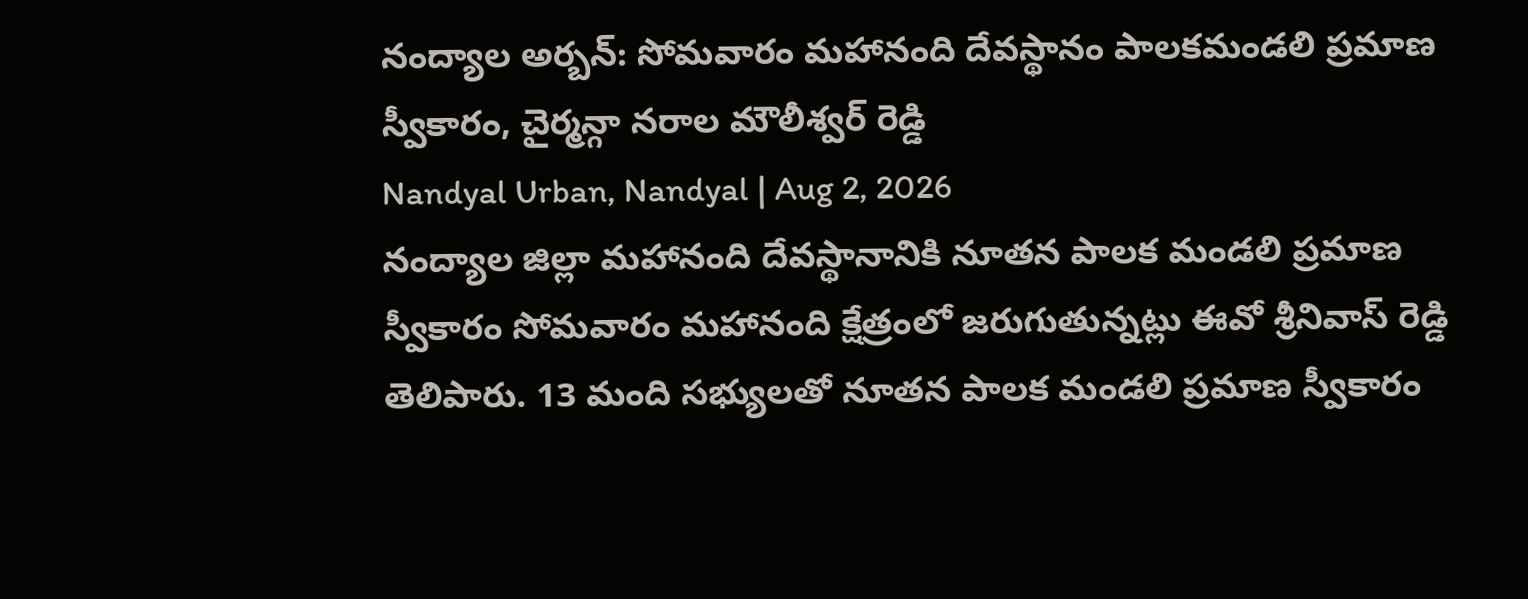నంద్యాల అర్బన్: సోమవారం మహానంది దేవస్థానం పాలకమండలి ప్రమాణ స్వీకారం, చైర్మన్గా నరాల మౌలీశ్వర్ రెడ్డి
Nandyal Urban, Nandyal | Aug 2, 2026
నంద్యాల జిల్లా మహానంది దేవస్థానానికి నూతన పాలక మండలి ప్రమాణ స్వీకారం సోమవారం మహానంది క్షేత్రంలో జరుగుతున్నట్లు ఈవో శ్రీనివాస్ రెడ్డి తెలిపారు. 13 మంది సభ్యులతో నూతన పాలక మండలి ప్రమాణ స్వీకారం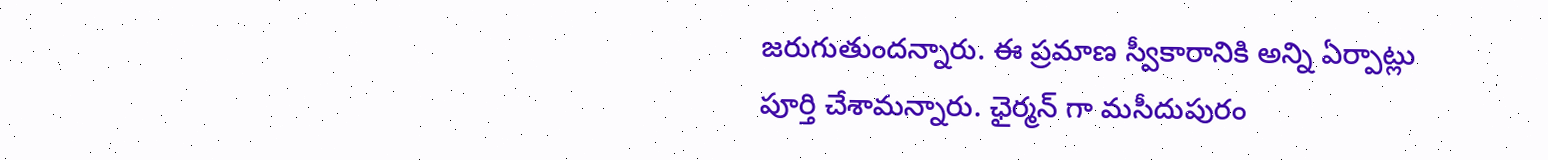జరుగుతుందన్నారు. ఈ ప్రమాణ స్వీకారానికి అన్ని ఏర్పాట్లు పూర్తి చేశామన్నారు. ఛైర్మన్ గా మసీదుపురం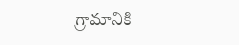గ్రామానికి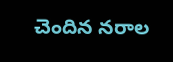చెందిన నరాల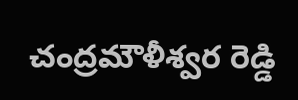చంద్రమౌళీశ్వర రెడ్డి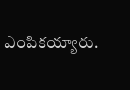ఎంపికయ్యారు.